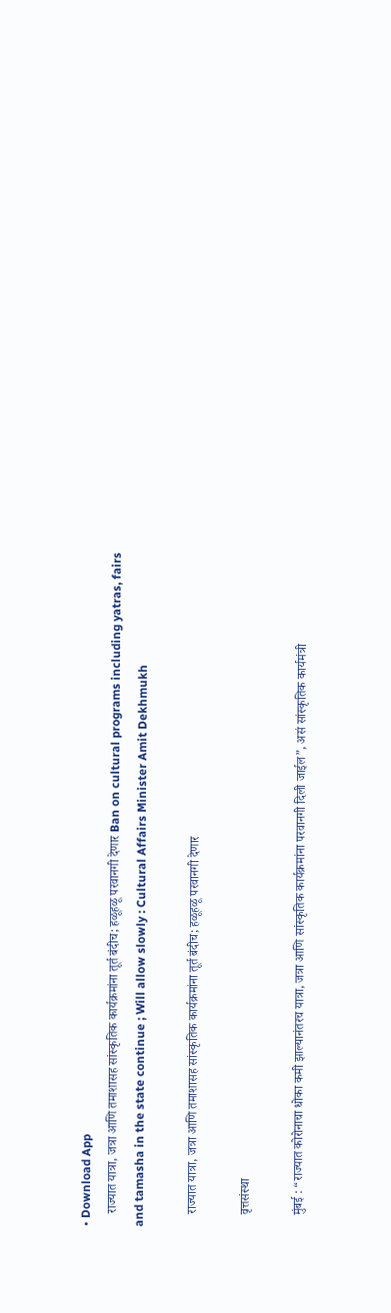• Download App
    राज्यात यात्रा, जत्रा आणि तमाशासह सांस्कृतिक कार्यक्रमांना तूर्त बंदीच; हळूहळू परवानगी देणार Ban on cultural programs including yatras, fairs and tamasha in the state continue ; Will allow slowly : Cultural Affairs Minister Amit Dekhmukh

    राज्यात यात्रा, जत्रा आणि तमाशासह सांस्कृतिक कार्यक्रमांना तूर्त बंदीच; हळूहळू परवानगी देणार

    वृत्तसंस्था

    मुंबई : “राज्यात कोरोनाचा धोका कमी झाल्यानंतरच यात्रा, जत्रा आणि सांस्कृतिक कार्यक्रमांना परवानगी दिली जाईल”, असं सांस्कृतिक कार्यमंत्री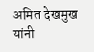अमित देखमुख यांनी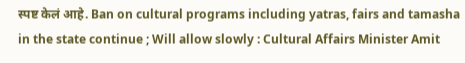स्पष्ट केलं आहे. Ban on cultural programs including yatras, fairs and tamasha in the state continue ; Will allow slowly : Cultural Affairs Minister Amit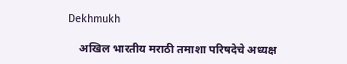Dekhmukh

    अखिल भारतीय मराठी तमाशा परिषदेचे अध्यक्ष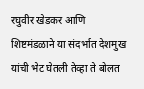रघुवीर खेडकर आणि शिष्टमंडळाने या संदर्भात देशमुख यांची भेट घेतली तेव्हा ते बोलत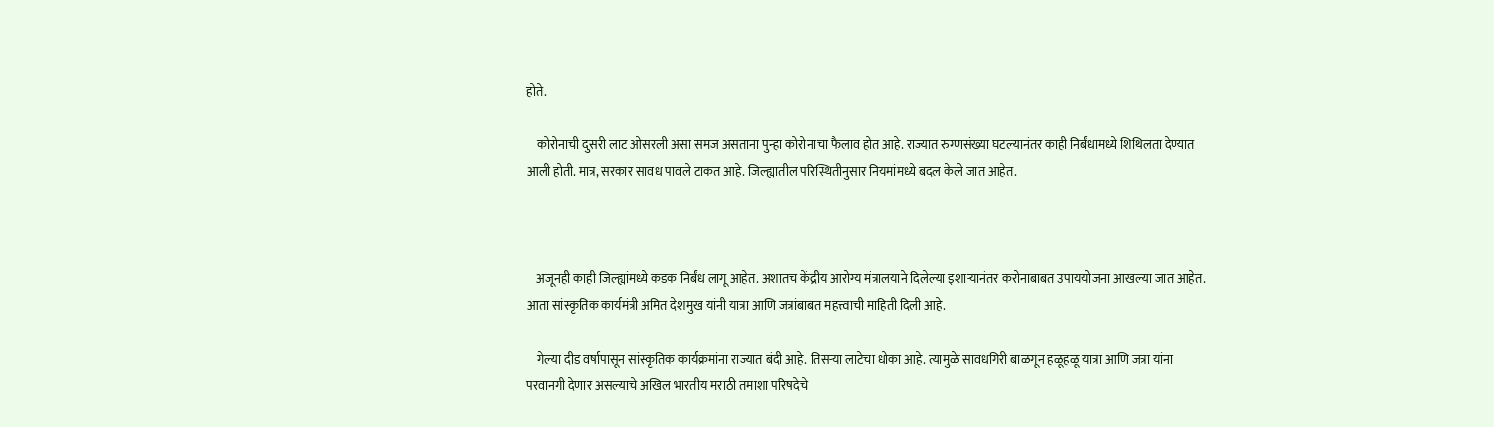होते.

    कोरोनाची दुसरी लाट ओसरली असा समज असताना पुन्हा कोरोनाचा फैलाव होत आहे. राज्यात रुग्णसंख्या घटल्यानंतर काही निर्बंधामध्ये शिथिलता देण्यात आली होती. मात्र, सरकार सावध पावले टाकत आहे. जिल्ह्यातील परिस्थितीनुसार नियमांमध्ये बदल केले जात आहेत.



    अजूनही काही जिल्ह्यांमध्ये कडक निर्बंध लागू आहेत. अशातच केंद्रीय आरोग्य मंत्रालयाने दिलेल्या इशाऱ्यानंतर करोनाबाबत उपाययोजना आखल्या जात आहेत. आता सांस्कृतिक कार्यमंत्री अमित देशमुख यांनी यात्रा आणि जत्रांबाबत महत्त्वाची माहिती दिली आहे.

    गेल्या दीड वर्षापासून सांस्कृतिक कार्यक्रमांना राज्यात बंदी आहे. तिसऱ्या लाटेचा धोका आहे. त्यामुळे सावधगिरी बाळगून हळूहळू यात्रा आणि जत्रा यांना परवानगी देणार असल्याचे अखिल भारतीय मराठी तमाशा परिषदेचे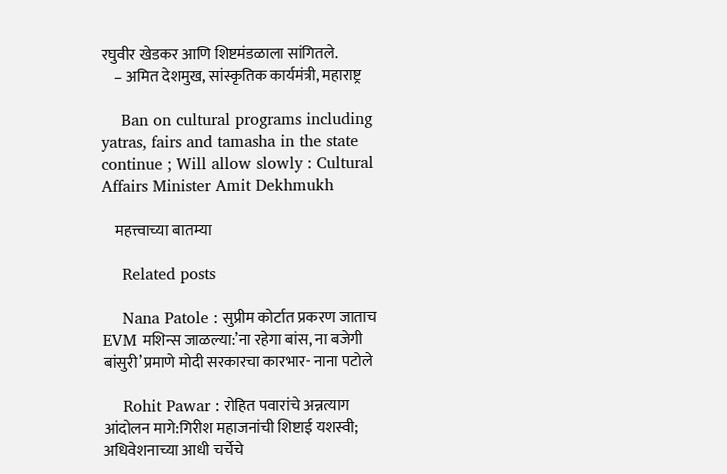रघुवीर खेडकर आणि शिष्टमंडळाला सांगितले.
    – अमित देशमुख, सांस्कृतिक कार्यमंत्री, महाराष्ट्र

    Ban on cultural programs including yatras, fairs and tamasha in the state continue ; Will allow slowly : Cultural Affairs Minister Amit Dekhmukh

    महत्त्वाच्या बातम्या

    Related posts

    Nana Patole : सुप्रीम कोर्टात प्रकरण जाताच EVM मशिन्स जाळल्या:’ना रहेगा बांस, ना बजेगी बांसुरी’प्रमाणे मोदी सरकारचा कारभार- नाना पटोले

    Rohit Pawar : रोहित पवारांचे अन्नत्याग आंदोलन मागे:गिरीश महाजनांची शिष्टाई यशस्वी; अधिवेशनाच्या आधी चर्चेचे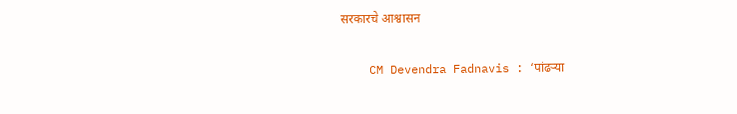सरकारचे आश्वासन

    CM Devendra Fadnavis : ‘पांढऱ्या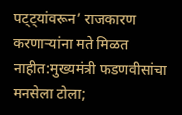पट्ट्यांवरून’ राजकारण करणाऱ्यांना मते मिळत नाहीत:मुख्यमंत्री फडणवीसांचा मनसेला टोला;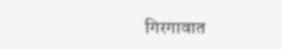गिरगावात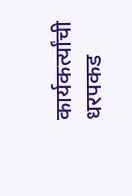कार्यकर्त्यांची धरपकड